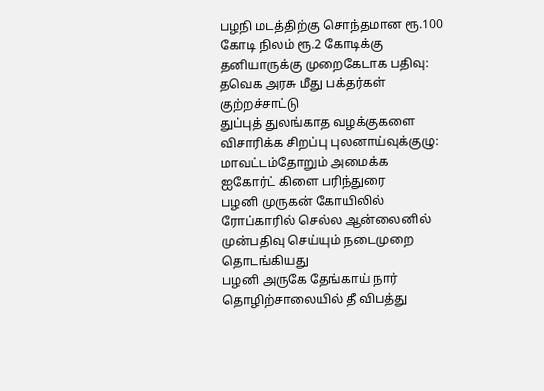பழநி மடத்திற்கு சொந்தமான ரூ.100 கோடி நிலம் ரூ.2 கோடிக்கு தனியாருக்கு முறைகேடாக பதிவு: தவெக அரசு மீது பக்தர்கள் குற்றச்சாட்டு
துப்புத் துலங்காத வழக்குகளை விசாரிக்க சிறப்பு புலனாய்வுக்குழு: மாவட்டம்தோறும் அமைக்க ஐகோர்ட் கிளை பரிந்துரை
பழனி முருகன் கோயிலில் ரோப்காரில் செல்ல ஆன்லைனில் முன்பதிவு செய்யும் நடைமுறை தொடங்கியது
பழனி அருகே தேங்காய் நார் தொழிற்சாலையில் தீ விபத்து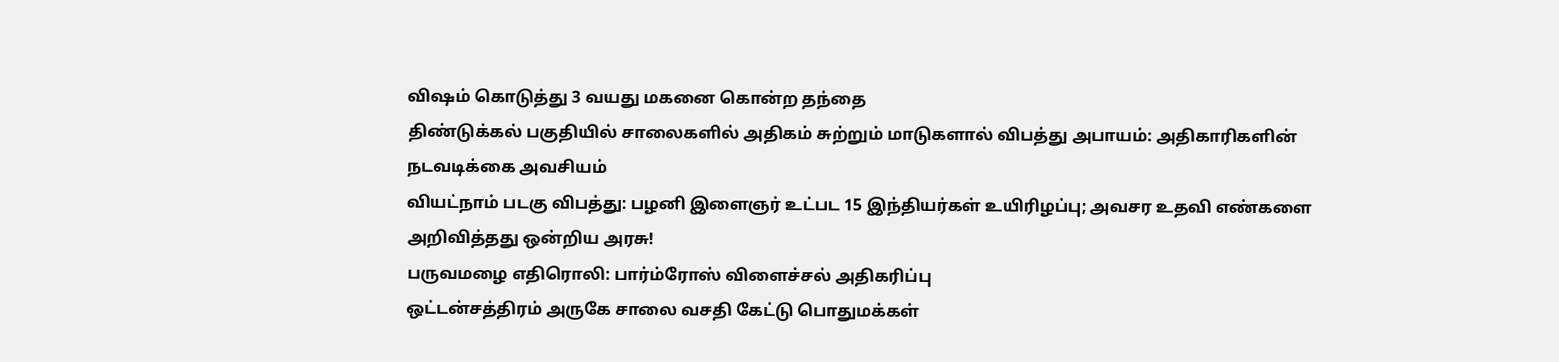விஷம் கொடுத்து 3 வயது மகனை கொன்ற தந்தை
திண்டுக்கல் பகுதியில் சாலைகளில் அதிகம் சுற்றும் மாடுகளால் விபத்து அபாயம்: அதிகாரிகளின் நடவடிக்கை அவசியம்
வியட்நாம் படகு விபத்து: பழனி இளைஞர் உட்பட 15 இந்தியர்கள் உயிரிழப்பு; அவசர உதவி எண்களை அறிவித்தது ஒன்றிய அரசு!
பருவமழை எதிரொலி: பார்ம்ரோஸ் விளைச்சல் அதிகரிப்பு
ஒட்டன்சத்திரம் அருகே சாலை வசதி கேட்டு பொதுமக்கள்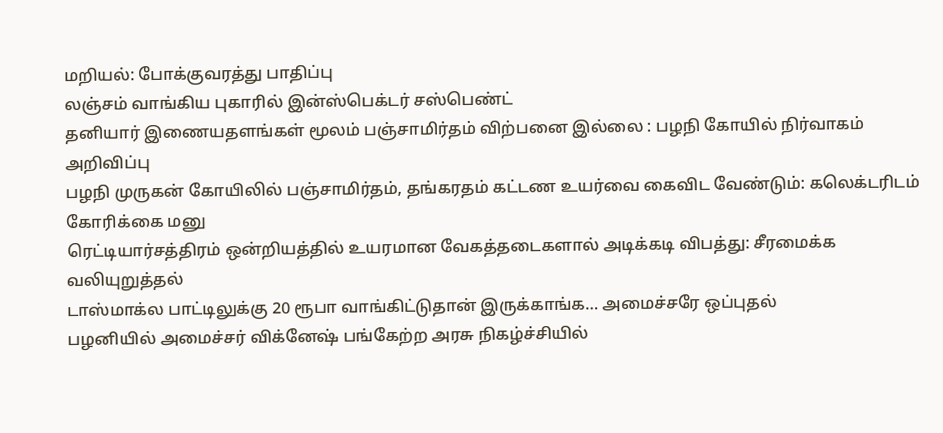மறியல்: போக்குவரத்து பாதிப்பு
லஞ்சம் வாங்கிய புகாரில் இன்ஸ்பெக்டர் சஸ்பெண்ட்
தனியார் இணையதளங்கள் மூலம் பஞ்சாமிர்தம் விற்பனை இல்லை : பழநி கோயில் நிர்வாகம் அறிவிப்பு
பழநி முருகன் கோயிலில் பஞ்சாமிர்தம், தங்கரதம் கட்டண உயர்வை கைவிட வேண்டும்: கலெக்டரிடம் கோரிக்கை மனு
ரெட்டியார்சத்திரம் ஒன்றியத்தில் உயரமான வேகத்தடைகளால் அடிக்கடி விபத்து: சீரமைக்க வலியுறுத்தல்
டாஸ்மாக்ல பாட்டிலுக்கு 20 ரூபா வாங்கிட்டுதான் இருக்காங்க… அமைச்சரே ஒப்புதல்
பழனியில் அமைச்சர் விக்னேஷ் பங்கேற்ற அரசு நிகழ்ச்சியில்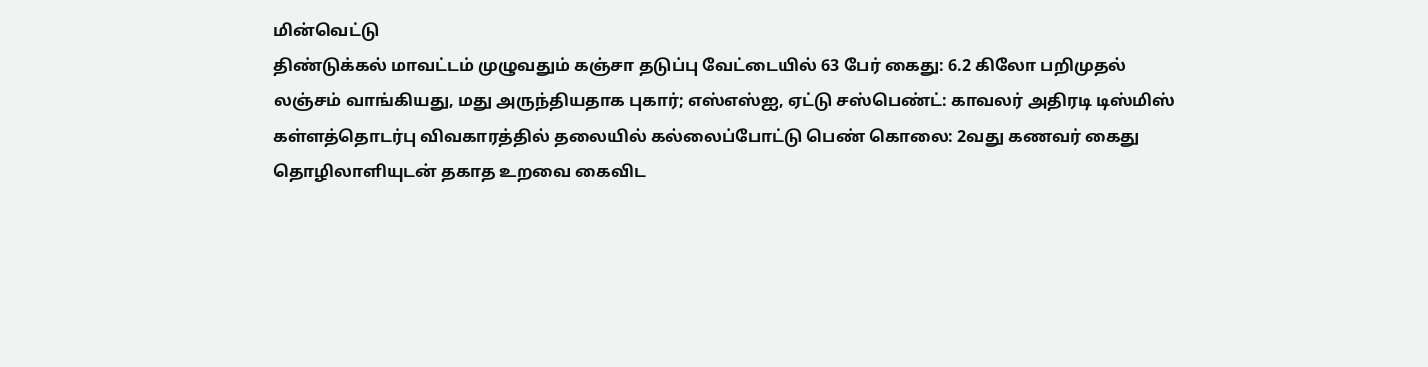மின்வெட்டு
திண்டுக்கல் மாவட்டம் முழுவதும் கஞ்சா தடுப்பு வேட்டையில் 63 பேர் கைது: 6.2 கிலோ பறிமுதல்
லஞ்சம் வாங்கியது, மது அருந்தியதாக புகார்; எஸ்எஸ்ஐ, ஏட்டு சஸ்பெண்ட்: காவலர் அதிரடி டிஸ்மிஸ்
கள்ளத்தொடர்பு விவகாரத்தில் தலையில் கல்லைப்போட்டு பெண் கொலை: 2வது கணவர் கைது
தொழிலாளியுடன் தகாத உறவை கைவிட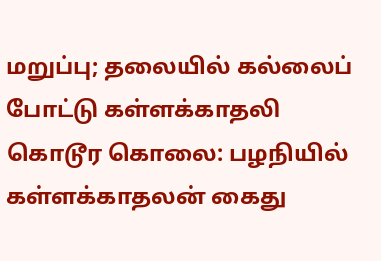மறுப்பு; தலையில் கல்லைப் போட்டு கள்ளக்காதலி கொடூர கொலை: பழநியில் கள்ளக்காதலன் கைது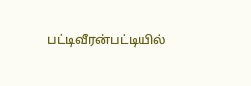பட்டிவீரன்பட்டியில்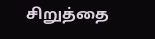சிறுத்தை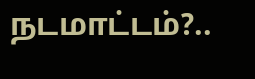நடமாட்டம்?..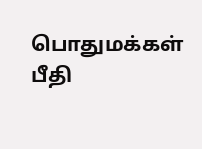பொதுமக்கள் பீதி